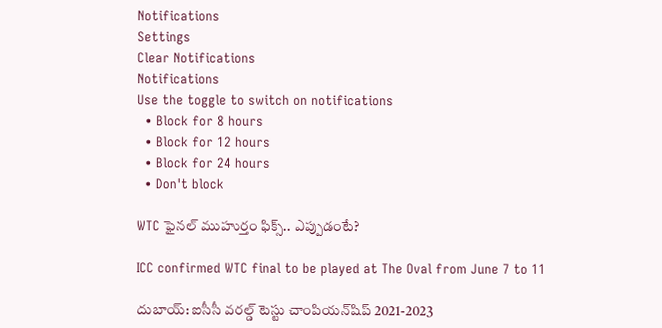Notifications
Settings
Clear Notifications
Notifications
Use the toggle to switch on notifications
  • Block for 8 hours
  • Block for 12 hours
  • Block for 24 hours
  • Don't block

WTC ఫైనల్ ముహుర్తం ఫిక్స్.. ఎప్పుడంటే?

ICC confirmed WTC final to be played at The Oval from June 7 to 11

దుబాయ్: ఐసీసీ వరల్డ్ టెస్టు చాంపియన్‌షిప్ 2021-2023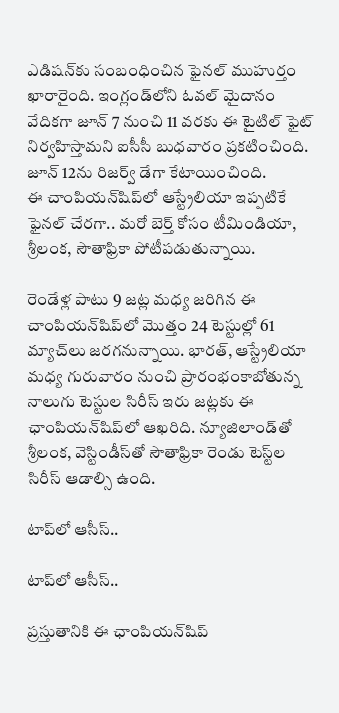ఎడిషన్‌కు సంబంధించిన ఫైనల్ ముహుర్తం ఖారారైంది. ఇంగ్లండ్‌లోని ఓవల్ మైదానం వేదికగా జూన్ 7 నుంచి 11 వరకు ఈ టైటిల్ ఫైట్ నిర్వహిస్తామని ఐసీసీ బుధవారం ప్రకటించింది. జూన్ 12ను రిజర్వ్ డేగా కేటాయించింది.
ఈ చాంపియన్‌షిప్‌లో ఆస్ట్రేలియా ఇప్పటికే ఫైనల్ చేరగా.. మరో బెర్త్ కోసం టీమిండియా, శ్రీలంక, సౌతాఫ్రికా పోటీపడుతున్నాయి.

రెండేళ్ల పాటు 9 జట్ల మధ్య జరిగిన ఈ చాంపియన్‌షిప్‌లో మొత్తం 24 టెస్టుల్లో 61 మ్యాచ్‌లు జరగనున్నాయి. భారత్, ఆస్ట్రేలియా మధ్య గురువారం నుంచి ప్రారంభంకాబోతున్న నాలుగు టెస్టుల సిరీస్‌ ఇరు జట్లకు ఈ ఛాంపియన్‌షిప్‌లో ఆఖరిది. న్యూజిలాండ్‌తో శ్రీలంక, వెస్టిండీస్‌తో సౌతాఫ్రికా రెండు టెస్ట్‌ల సిరీస్ ఆడాల్సి ఉంది.

టాప్‌లో ఆసీస్..

టాప్‌లో ఆసీస్..

ప్రస్తుతానికి ఈ ఛాంపియన్‌షిప్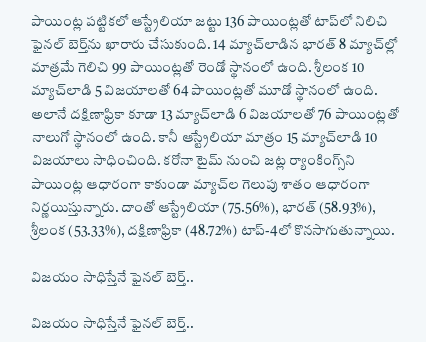పాయింట్ల పట్టికలో ఆస్ట్రేలియా జట్టు 136 పాయింట్లతో టాప్‌లో నిలిచి ఫైనల్‌ బెర్త్‌ను ఖారారు చేసుకుంది. 14 మ్యాచ్‌లాడిన భారత్ 8 మ్యాచ్‌ల్లో మాత్రమే గెలిచి 99 పాయింట్లతో రెండో స్థానంలో ఉంది. శ్రీలంక 10 మ్యాచ్‌లాడి 5 విజయాలతో 64 పాయింట్లతో మూడో స్థానంలో ఉంది. అలానే దక్షిణాఫ్రికా కూడా 13 మ్యాచ్‌లాడి 6 విజయాలతో 76 పాయింట్లతో నాలుగో స్థానంలో ఉంది. కానీ ఆస్ట్రేలియా మాత్రం 15 మ్యాచ్‌లాడి 10 విజయాలు సాధించింది. కరోనా టైమ్ నుంచి జట్ల ర్యాంకింగ్స్‌ని పాయింట్ల ఆధారంగా కాకుండా మ్యాచ్‌ల గెలుపు శాతం ఆధారంగా నిర్ణయిస్తున్నారు. దాంతో ఆస్ట్రేలియా (75.56%), భారత్ (58.93%), శ్రీలంక (53.33%), దక్షిణాఫ్రికా (48.72%) టాప్-4లో కొనసాగుతున్నాయి.

విజయం సాధిస్తేనే ఫైనల్ బెర్త్..

విజయం సాధిస్తేనే ఫైనల్ బెర్త్..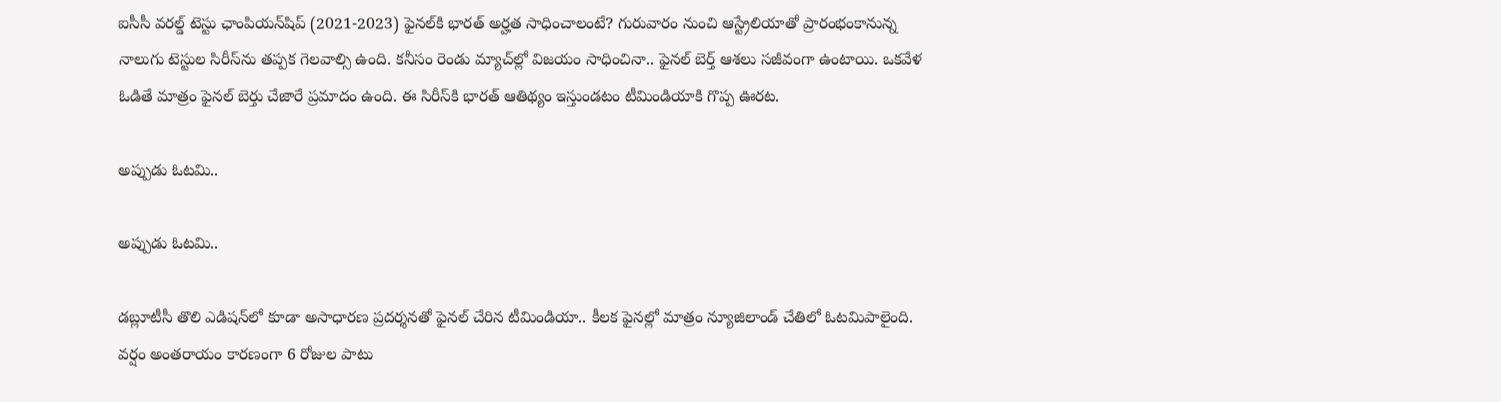ఐసీసీ వరల్డ్‌ టెస్టు ఛాంపియన్‌షిప్ (2021-2023) ఫైనల్‌కి భారత్ అర్హత సాధించాలంటే? గురువారం నుంచి ఆస్ట్రేలియాతో ప్రారంభంకానున్న నాలుగు టెస్టుల సిరీస్‌ను తప్పక గెలవాల్సి ఉంది. కనీసం రెండు మ్యాచ్‌ల్లో విజయం సాధించినా.. ఫైనల్ బెర్త్ ఆశలు సజీవంగా ఉంటాయి. ఒకవేళ ఓడితే మాత్రం ఫైనల్ బెర్తు చేజారే ప్రమాదం ఉంది. ఈ సిరీస్‌కి భారత్ ఆతిథ్యం ఇస్తుండటం టీమిండియాకి గొప్ప ఊరట.

అప్పుడు ఓటమి..

అప్పుడు ఓటమి..

డబ్లూటీసీ తొలి ఎడిషన్‌లో కూడా అసాధారణ ప్రదర్శనతో ఫైనల్ చేరిన టీమిండియా.. కీలక ఫైనల్లో మాత్రం న్యూజిలాండ్ చేతిలో ఓటమిపాలైంది. వర్షం అంతరాయం కారణంగా 6 రోజుల పాటు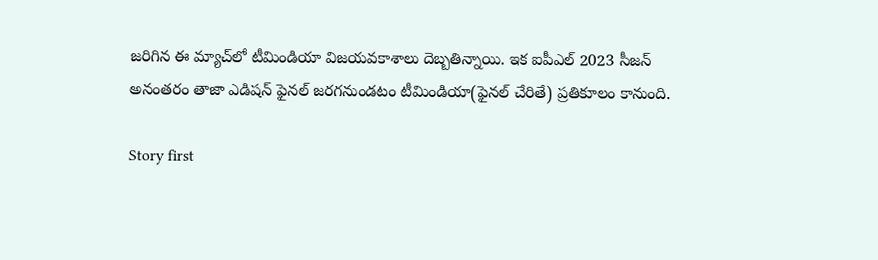జరిగిన ఈ మ్యాచ్‌లో టీమిండియా విజయవకాశాలు దెబ్బతిన్నాయి. ఇక ఐపీఎల్ 2023 సీజన్ అనంతరం తాజా ఎడిషన్ ఫైనల్ జరగనుండటం టీమిండియా(ఫైనల్ చేరితే) ప్రతికూలం కానుంది.

Story first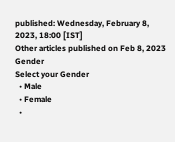published: Wednesday, February 8, 2023, 18:00 [IST]
Other articles published on Feb 8, 2023
Gender
Select your Gender
  • Male
  • Female
  •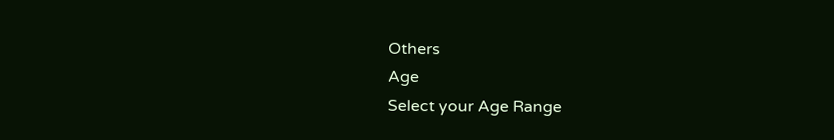Others
Age
Select your Age Range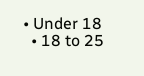• Under 18
  • 18 to 25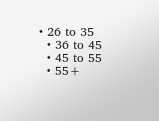• 26 to 35
  • 36 to 45
  • 45 to 55
  • 55+